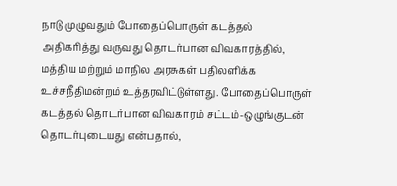நாடு முழுவதும் போதைப்பொருள் கடத்தல் அதிகரித்து வருவது தொடர்பான விவகாரத்தில், மத்திய மற்றும் மாநில அரசுகள் பதிலளிக்க உச்சநீதிமன்றம் உத்தரவிட்டுள்ளது. போதைப்பொருள் கடத்தல் தொடர்பான விவகாரம் சட்டம்-ஒழுங்குடன் தொடர்புடையது என்பதால்,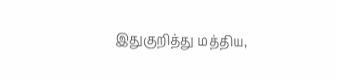இதுகுறித்து மத்திய,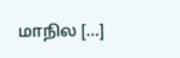மாநில […]